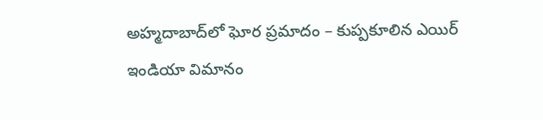అహ్మదాబాద్‌లో ఘోర ప్ర‌మాదం – కుప్ప‌కూలిన ఎయిర్ ఇండియా విమానం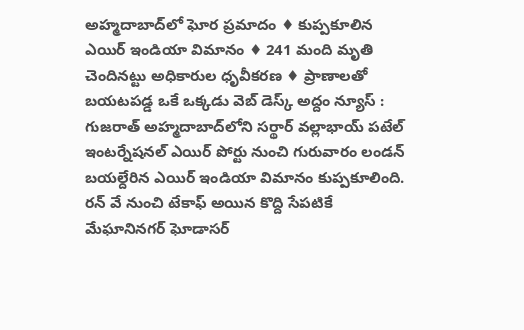అహ్మదాబాద్‌లో ఘోర ప్ర‌మాదం ♦ కుప్ప‌కూలిన ఎయిర్ ఇండియా విమానం ♦ 241 మంది మృతి చెందిన‌ట్టు అధికారుల ధృవీక‌ర‌ణ‌ ♦ ప్రాణాల‌తో బ‌య‌ట‌ప‌డ్డ ఒకే ఒక్క‌డు వెబ్ డెస్క్‌ అద్దం న్యూస్ :   గుజ‌రాత్ అహ్మ‌దాబాద్‌లోని స‌ర్థార్ వ‌ల్లాభాయ్ ప‌టేల్ ఇంట‌ర్నేష‌న‌ల్ ఎయిర్ పోర్టు నుంచి గురువారం లండ‌న్ బ‌యల్దేరిన ఎయిర్ ఇండియా విమానం కుప్ప‌కూలింది. ర‌న్ వే నుంచి టేకాఫ్ అయిన కొద్ది సేప‌టికే మేఘానిన‌గ‌ర్ ఘోడాస‌ర్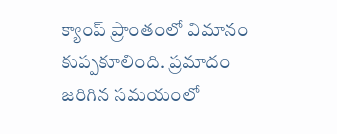క్యాంప్ ప్రాంతంలో విమానం కుప్ప‌కూలింది. ప్ర‌మాదం జ‌రిగిన స‌మ‌యంలో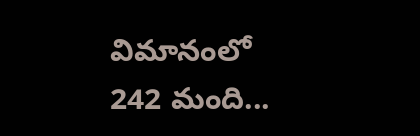విమానంలో 242 మంది...